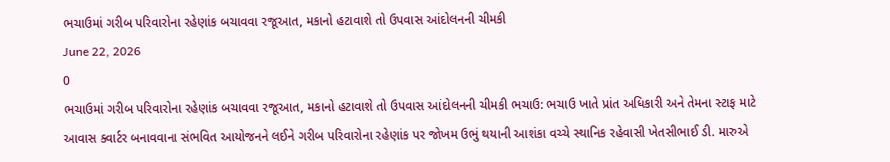ભચાઉમાં ગરીબ પરિવારોના રહેણાંક બચાવવા રજૂઆત, મકાનો હટાવાશે તો ઉપવાસ આંદોલનની ચીમકી
June 22, 2026
0
ભચાઉમાં ગરીબ પરિવારોના રહેણાંક બચાવવા રજૂઆત, મકાનો હટાવાશે તો ઉપવાસ આંદોલનની ચીમકી ભચાઉ: ભચાઉ ખાતે પ્રાંત અધિકારી અને તેમના સ્ટાફ માટે આવાસ ક્વાર્ટર બનાવવાના સંભવિત આયોજનને લઈને ગરીબ પરિવારોના રહેણાંક પર જોખમ ઉભું થયાની આશંકા વચ્ચે સ્થાનિક રહેવાસી ખેતસીભાઈ ડી. મારુએ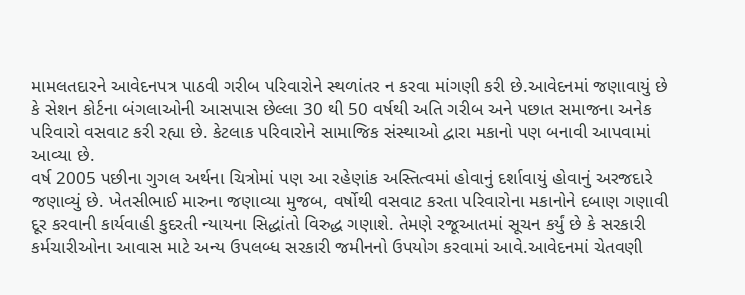મામલતદારને આવેદનપત્ર પાઠવી ગરીબ પરિવારોને સ્થળાંતર ન કરવા માંગણી કરી છે.આવેદનમાં જણાવાયું છે કે સેશન કોર્ટના બંગલાઓની આસપાસ છેલ્લા 30 થી 50 વર્ષથી અતિ ગરીબ અને પછાત સમાજના અનેક પરિવારો વસવાટ કરી રહ્યા છે. કેટલાક પરિવારોને સામાજિક સંસ્થાઓ દ્વારા મકાનો પણ બનાવી આપવામાં આવ્યા છે.
વર્ષ 2005 પછીના ગુગલ અર્થના ચિત્રોમાં પણ આ રહેણાંક અસ્તિત્વમાં હોવાનું દર્શાવાયું હોવાનું અરજદારે જણાવ્યું છે. ખેતસીભાઈ મારુના જણાવ્યા મુજબ, વર્ષોથી વસવાટ કરતા પરિવારોના મકાનોને દબાણ ગણાવી દૂર કરવાની કાર્યવાહી કુદરતી ન્યાયના સિદ્ધાંતો વિરુદ્ધ ગણાશે. તેમણે રજૂઆતમાં સૂચન કર્યું છે કે સરકારી કર્મચારીઓના આવાસ માટે અન્ય ઉપલબ્ધ સરકારી જમીનનો ઉપયોગ કરવામાં આવે.આવેદનમાં ચેતવણી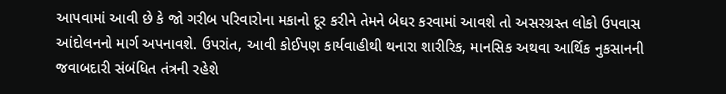આપવામાં આવી છે કે જો ગરીબ પરિવારોના મકાનો દૂર કરીને તેમને બેઘર કરવામાં આવશે તો અસરગ્રસ્ત લોકો ઉપવાસ આંદોલનનો માર્ગ અપનાવશે. ઉપરાંત, આવી કોઈપણ કાર્યવાહીથી થનારા શારીરિક, માનસિક અથવા આર્થિક નુકસાનની જવાબદારી સંબંધિત તંત્રની રહેશે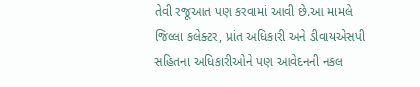તેવી રજૂઆત પણ કરવામાં આવી છે.આ મામલે જિલ્લા કલેક્ટર, પ્રાંત અધિકારી અને ડીવાયએસપી સહિતના અધિકારીઓને પણ આવેદનની નકલ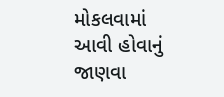મોકલવામાં આવી હોવાનું જાણવા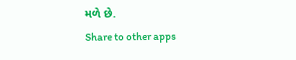મળે છે.
Share to other apps